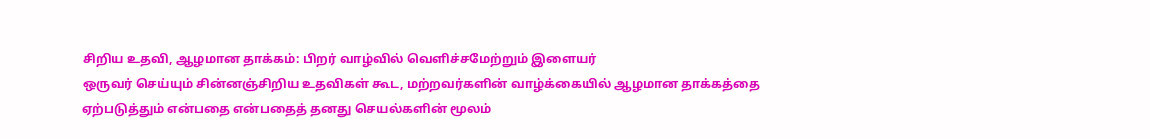சிறிய உதவி, ஆழமான தாக்கம்: பிறர் வாழ்வில் வெளிச்சமேற்றும் இளையர்
ஒருவர் செய்யும் சின்னஞ்சிறிய உதவிகள் கூட, மற்றவர்களின் வாழ்க்கையில் ஆழமான தாக்கத்தை ஏற்படுத்தும் என்பதை என்பதைத் தனது செயல்களின் மூலம்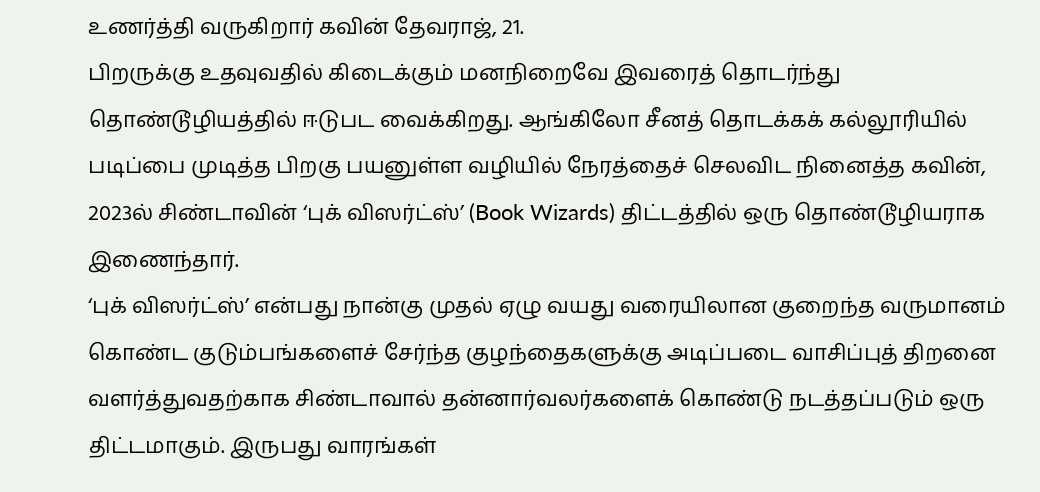உணர்த்தி வருகிறார் கவின் தேவராஜ், 21.
பிறருக்கு உதவுவதில் கிடைக்கும் மனநிறைவே இவரைத் தொடர்ந்து தொண்டூழியத்தில் ஈடுபட வைக்கிறது. ஆங்கிலோ சீனத் தொடக்கக் கல்லூரியில் படிப்பை முடித்த பிறகு பயனுள்ள வழியில் நேரத்தைச் செலவிட நினைத்த கவின், 2023ல் சிண்டாவின் ‘புக் விஸர்ட்ஸ்’ (Book Wizards) திட்டத்தில் ஒரு தொண்டூழியராக இணைந்தார்.
‘புக் விஸர்ட்ஸ்’ என்பது நான்கு முதல் ஏழு வயது வரையிலான குறைந்த வருமானம் கொண்ட குடும்பங்களைச் சேர்ந்த குழந்தைகளுக்கு அடிப்படை வாசிப்புத் திறனை வளர்த்துவதற்காக சிண்டாவால் தன்னார்வலர்களைக் கொண்டு நடத்தப்படும் ஒரு திட்டமாகும். இருபது வாரங்கள்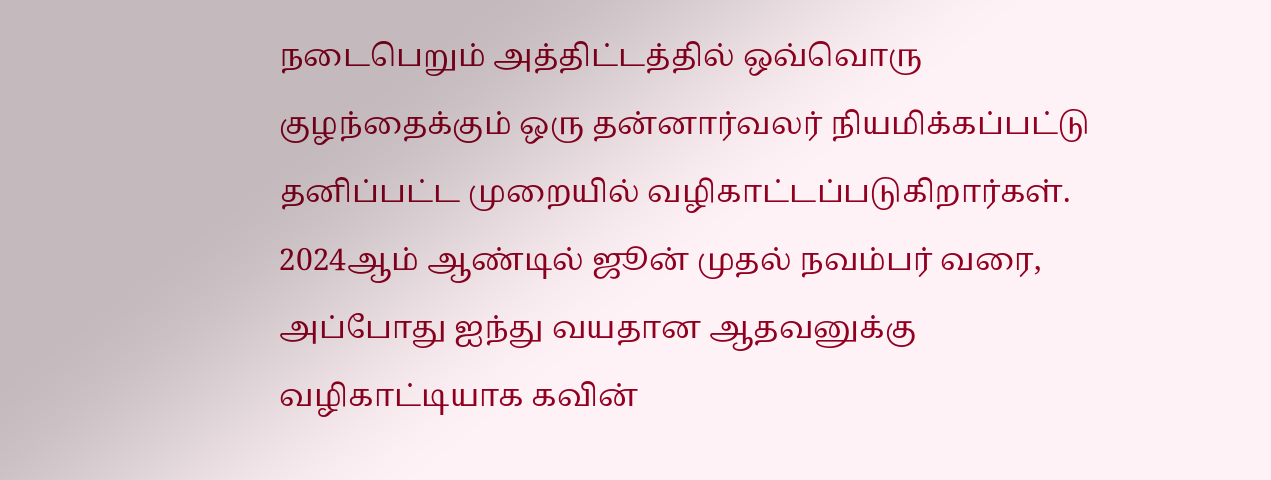நடைபெறும் அத்திட்டத்தில் ஒவ்வொரு குழந்தைக்கும் ஒரு தன்னார்வலர் நியமிக்கப்பட்டு தனிப்பட்ட முறையில் வழிகாட்டப்படுகிறார்கள்.
2024ஆம் ஆண்டில் ஜூன் முதல் நவம்பர் வரை, அப்போது ஐந்து வயதான ஆதவனுக்கு வழிகாட்டியாக கவின்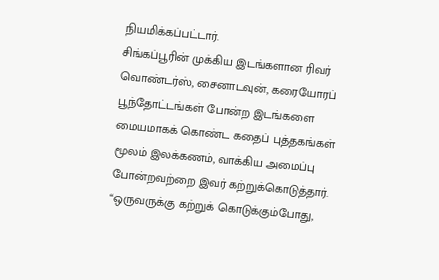நியமிக்கப்பட்டார்.
சிங்கப்பூரின் முக்கிய இடங்களான ரிவர் வொண்டர்ஸ், சைனாடவுன், கரையோரப் பூந்தோட்டங்கள் போன்ற இடங்களை மையமாகக் கொண்ட கதைப் புத்தகங்கள் மூலம் இலக்கணம், வாக்கிய அமைப்பு போன்றவற்றை இவர் கற்றுக்கொடுத்தார்.
“ஒருவருக்கு கற்றுக் கொடுக்கும்போது,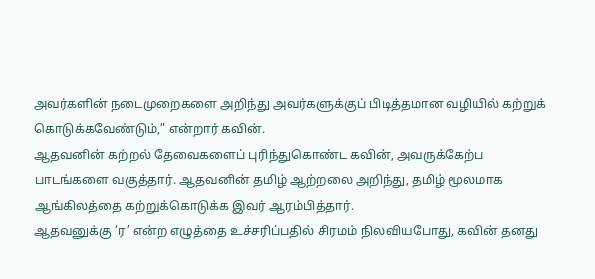அவர்களின் நடைமுறைகளை அறிந்து அவர்களுக்குப் பிடித்தமான வழியில் கற்றுக் கொடுக்கவேண்டும்,” என்றார் கவின்.
ஆதவனின் கற்றல் தேவைகளைப் புரிந்துகொண்ட கவின், அவருக்கேற்ப பாடங்களை வகுத்தார். ஆதவனின் தமிழ் ஆற்றலை அறிந்து, தமிழ் மூலமாக ஆங்கிலத்தை கற்றுக்கொடுக்க இவர் ஆரம்பித்தார்.
ஆதவனுக்கு ‘ர’ என்ற எழுத்தை உச்சரிப்பதில் சிரமம் நிலவியபோது, கவின் தனது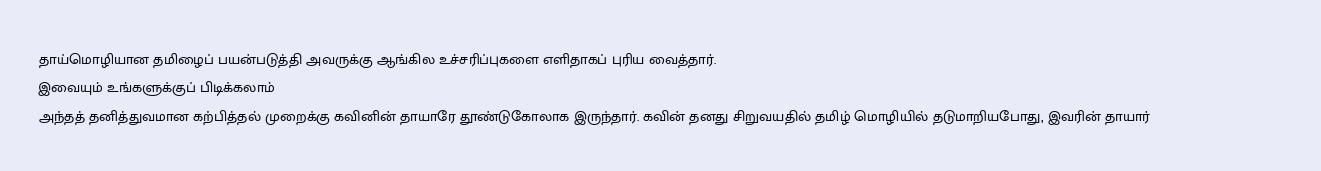தாய்மொழியான தமிழைப் பயன்படுத்தி அவருக்கு ஆங்கில உச்சரிப்புகளை எளிதாகப் புரிய வைத்தார்.
இவையும் உங்களுக்குப் பிடிக்கலாம்
அந்தத் தனித்துவமான கற்பித்தல் முறைக்கு கவினின் தாயாரே தூண்டுகோலாக இருந்தார். கவின் தனது சிறுவயதில் தமிழ் மொழியில் தடுமாறியபோது, இவரின் தாயார்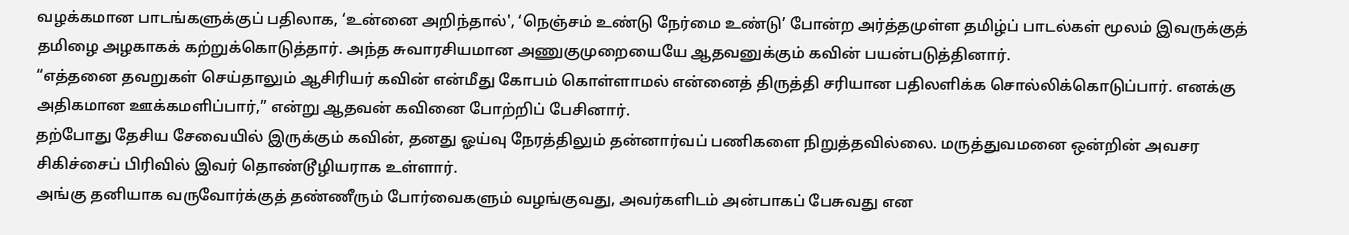வழக்கமான பாடங்களுக்குப் பதிலாக, ‘உன்னை அறிந்தால்', ‘நெஞ்சம் உண்டு நேர்மை உண்டு’ போன்ற அர்த்தமுள்ள தமிழ்ப் பாடல்கள் மூலம் இவருக்குத் தமிழை அழகாகக் கற்றுக்கொடுத்தார். அந்த சுவாரசியமான அணுகுமுறையையே ஆதவனுக்கும் கவின் பயன்படுத்தினார்.
“எத்தனை தவறுகள் செய்தாலும் ஆசிரியர் கவின் என்மீது கோபம் கொள்ளாமல் என்னைத் திருத்தி சரியான பதிலளிக்க சொல்லிக்கொடுப்பார். எனக்கு அதிகமான ஊக்கமளிப்பார்,” என்று ஆதவன் கவினை போற்றிப் பேசினார்.
தற்போது தேசிய சேவையில் இருக்கும் கவின், தனது ஓய்வு நேரத்திலும் தன்னார்வப் பணிகளை நிறுத்தவில்லை. மருத்துவமனை ஒன்றின் அவசர சிகிச்சைப் பிரிவில் இவர் தொண்டூழியராக உள்ளார்.
அங்கு தனியாக வருவோர்க்குத் தண்ணீரும் போர்வைகளும் வழங்குவது, அவர்களிடம் அன்பாகப் பேசுவது என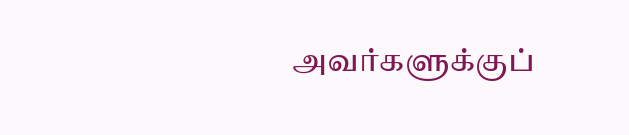அவர்களுக்குப்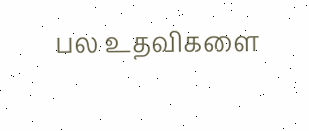பல உதவிகளை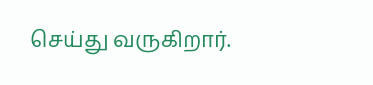செய்து வருகிறார்.